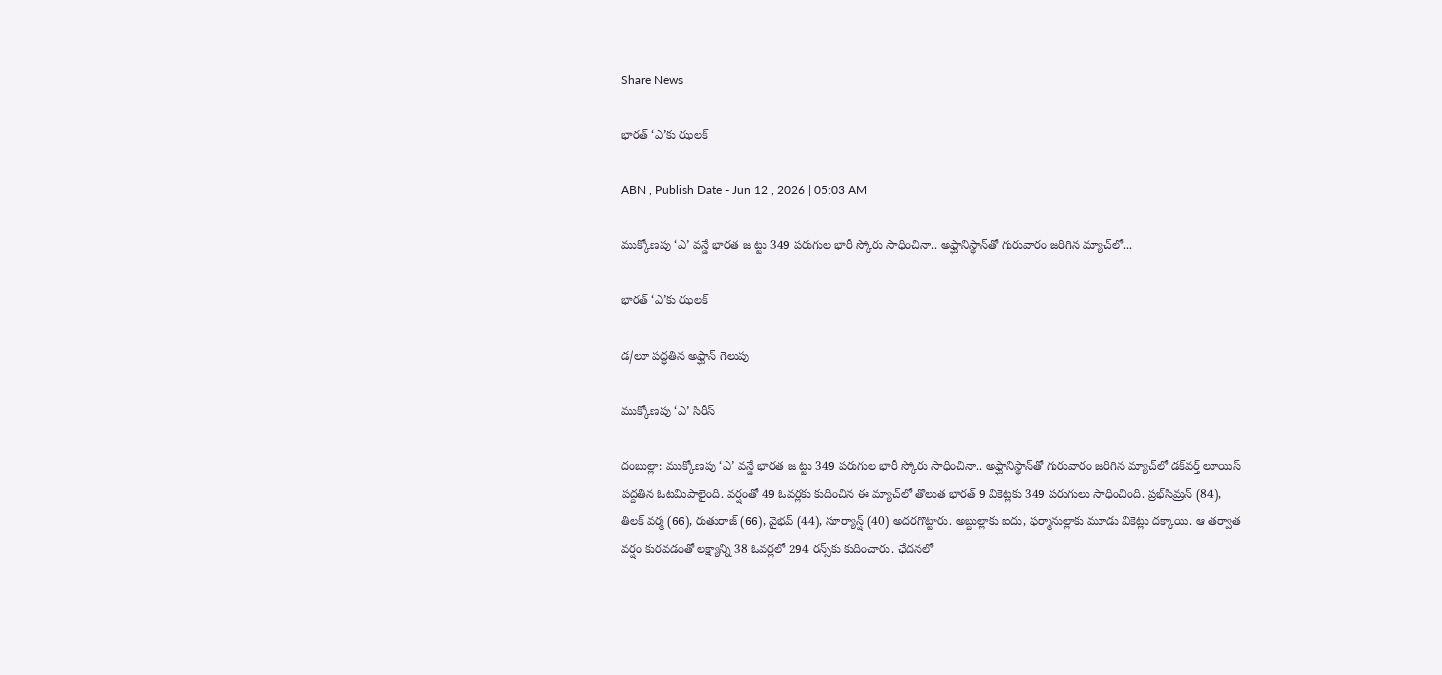Share News

భారత్‌ ‘ఎ’కు ఝలక్‌

ABN , Publish Date - Jun 12 , 2026 | 05:03 AM

ముక్కోణపు ‘ఎ’ వన్డే భారత జ ట్టు 349 పరుగుల భారీ స్కోరు సాధించినా.. అఫ్ఘానిస్థాన్‌తో గురువారం జరిగిన మ్యాచ్‌లో...

భారత్‌ ‘ఎ’కు ఝలక్‌

డ/లూ పద్ధతిన అఫ్ఘాన్‌ గెలుపు

ముక్కోణపు ‘ఎ’ సిరీస్‌

దంబుల్లా: ముక్కోణపు ‘ఎ’ వన్డే భారత జ ట్టు 349 పరుగుల భారీ స్కోరు సాధించినా.. అఫ్ఘానిస్థాన్‌తో గురువారం జరిగిన మ్యాచ్‌లో డక్‌వర్త్‌ లూయిస్‌ పద్దతిన ఓటమిపాలైంది. వర్షంతో 49 ఓవర్లకు కుదించిన ఈ మ్యాచ్‌లో తొలుత భారత్‌ 9 వికెట్లకు 349 పరుగులు సాధించింది. ప్రభ్‌సిమ్రన్‌ (84), తిలక్‌ వర్మ (66), రుతురాజ్‌ (66), వైభవ్‌ (44), సూర్యాన్ష్‌ (40) అదరగొట్టారు. అబ్దుల్లాకు ఐదు, ఫర్మానుల్లాకు మూడు వికెట్లు దక్కాయి. ఆ తర్వాత వర్షం కురవడంతో లక్ష్యాన్ని 38 ఓవర్లలో 294 రన్స్‌కు కుదించారు. ఛేదనలో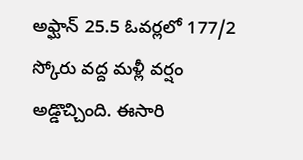అఫ్ఘాన్‌ 25.5 ఓవర్లలో 177/2 స్కోరు వద్ద మళ్లీ వర్షం అడ్డొచ్చింది. ఈసారి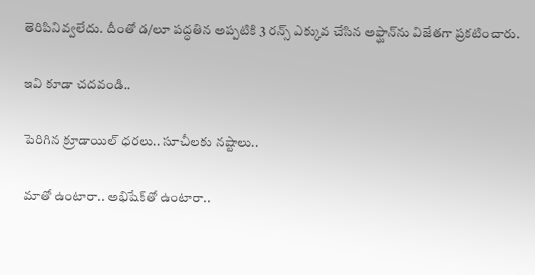తెరిపినివ్వలేదు. దీంతో డ/లూ పద్ధతిన అప్పటికి 3 రన్స్‌ ఎక్కువ చేసిన అఫ్ఘాన్‌ను విజేతగా ప్రకటించారు.

ఇవి కూడా చదవండి..

పెరిగిన క్రూడాయిల్ ధరలు.. సూచీలకు నష్టాలు..

మాతో ఉంటారా.. అభిషేక్‌తో ఉంటారా..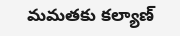మమతకు కల్యాణ్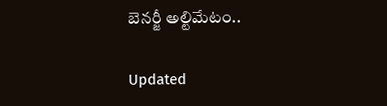బెనర్జీ అల్టిమేటం..

Updated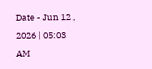Date - Jun 12 , 2026 | 05:03 AM